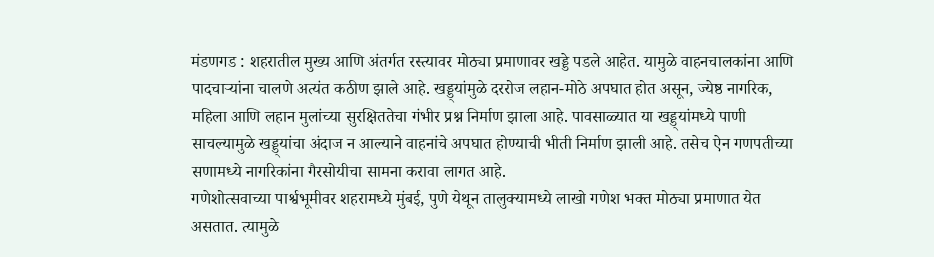मंडणगड : शहरातील मुख्य आणि अंतर्गत रस्त्यावर मोठ्या प्रमाणावर खड्डे पडले आहेत. यामुळे वाहनचालकांना आणि पादचाऱ्यांना चालणे अत्यंत कठीण झाले आहे. खड्ड्यांमुळे दररोज लहान-मोठे अपघात होत असून, ज्येष्ठ नागरिक, महिला आणि लहान मुलांच्या सुरक्षिततेचा गंभीर प्रश्न निर्माण झाला आहे. पावसाळ्यात या खड्ड्यांमध्ये पाणी साचल्यामुळे खड्ड्यांचा अंदाज न आल्याने वाहनांचे अपघात होण्याची भीती निर्माण झाली आहे. तसेच ऐन गणपतीच्या सणामध्ये नागरिकांना गैरसोयीचा सामना करावा लागत आहे.
गणेशोत्सवाच्या पार्श्वभूमीवर शहरामध्ये मुंबई, पुणे येथून तालुक्यामध्ये लाखो गणेश भक्त मोठ्या प्रमाणात येत असतात. त्यामुळे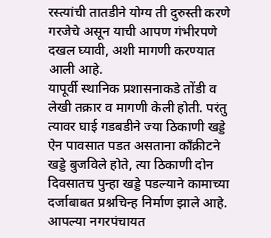रस्त्यांची तातडीने योग्य ती दुरुस्ती करणे गरजेचे असून याची आपण गंभीरपणे दखल घ्यावी, अशी मागणी करण्यात आली आहे.
यापूर्वी स्थानिक प्रशासनाकडे तोंडी व लेखी तक्रार व मागणी केली होती. परंतु त्यावर घाई गडबडीने ज्या ठिकाणी खड्डे ऐन पावसात पडत असताना काँक्रीटने खड्डे बुजविले होते, त्या ठिकाणी दोन दिवसातच पुन्हा खड्डे पडल्याने कामाच्या दर्जाबाबत प्रश्नचिन्ह निर्माण झाले आहे.
आपल्या नगरपंचायत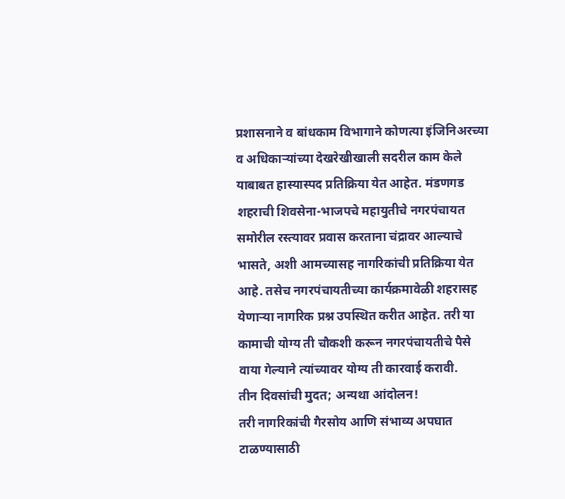प्रशासनाने व बांधकाम विभागाने कोणत्या इंजिनिअरच्या व अधिकाऱ्यांच्या देखरेखीखाली सदरील काम केले याबाबत हास्यास्पद प्रतिक्रिया येत आहेत. मंडणगड शहराची शिवसेना-भाजपचे महायुतीचे नगरपंचायत समोरील रस्त्यावर प्रवास करताना चंद्रावर आल्याचे भासते, अशी आमच्यासह नागरिकांची प्रतिक्रिया येत आहे. तसेच नगरपंचायतीच्या कार्यक्रमावेळी शहरासह येणाऱ्या नागरिक प्रश्न उपस्थित करीत आहेत. तरी या कामाची योग्य ती चौकशी करून नगरपंचायतीचे पैसे वाया गेल्याने त्यांच्यावर योग्य ती कारवाई करावी.
तीन दिवसांची मुदत; अन्यथा आंदोलन!
तरी नागरिकांची गैरसोय आणि संभाव्य अपघात टाळण्यासाठी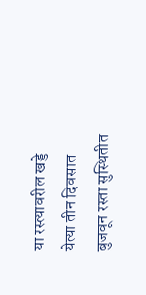या रस्त्यावरील खड्डे येत्या तीन दिवसात बुजवून रस्ता सुस्थितीत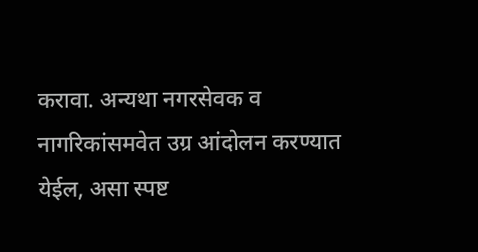करावा. अन्यथा नगरसेवक व नागरिकांसमवेत उग्र आंदोलन करण्यात येईल, असा स्पष्ट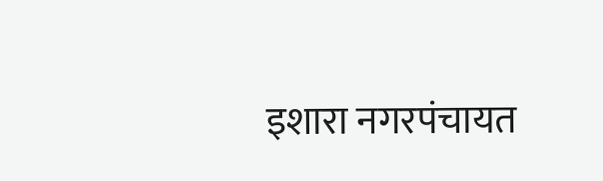इशारा नगरपंचायत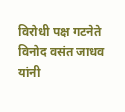विरोधी पक्ष गटनेते विनोद वसंत जाधव यांनी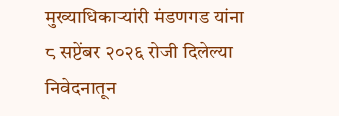मुख्याधिकाऱ्यांरी मंडणगड यांना ८ सप्टेंबर २०२६ रोजी दिलेल्या निवेदनातून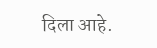दिला आहे.